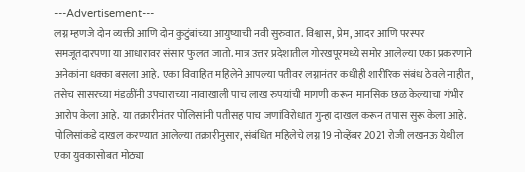---Advertisement---
लग्न म्हणजे दोन व्यक्ती आणि दोन कुटुंबांच्या आयुष्याची नवी सुरुवात. विश्वास, प्रेम, आदर आणि परस्पर समजूतदारपणा या आधारावर संसार फुलत जातो. मात्र उत्तर प्रदेशातील गोरखपूरमध्ये समोर आलेल्या एका प्रकरणाने अनेकांना धक्का बसला आहे. एका विवाहित महिलेने आपल्या पतीवर लग्नानंतर कधीही शारीरिक संबंध ठेवले नाहीत, तसेच सासरच्या मंडळींनी उपचाराच्या नावाखाली पाच लाख रुपयांची मागणी करून मानसिक छळ केल्याचा गंभीर आरोप केला आहे. या तक्रारीनंतर पोलिसांनी पतीसह पाच जणांविरोधात गुन्हा दाखल करून तपास सुरू केला आहे.
पोलिसांकडे दाखल करण्यात आलेल्या तक्रारीनुसार, संबंधित महिलेचे लग्न 19 नोव्हेंबर 2021 रोजी लखनऊ येथील एका युवकासोबत मोठ्या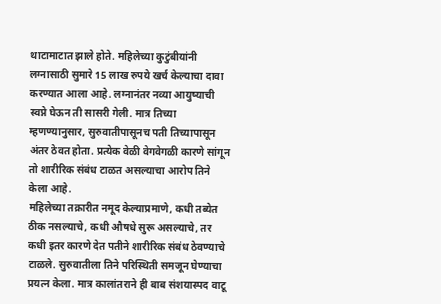थाटामाटात झाले होते. महिलेच्या कुटुंबीयांनी लग्नासाठी सुमारे 15 लाख रुपये खर्च केल्याचा दावा करण्यात आला आहे. लग्नानंतर नव्या आयुष्याची स्वप्ने घेऊन ती सासरी गेली. मात्र तिच्या म्हणण्यानुसार, सुरुवातीपासूनच पती तिच्यापासून अंतर ठेवत होता. प्रत्येक वेळी वेगवेगळी कारणे सांगून तो शारीरिक संबंध टाळत असल्याचा आरोप तिने केला आहे.
महिलेच्या तक्रारीत नमूद केल्याप्रमाणे, कधी तब्येत ठीक नसल्याचे, कधी औषधे सुरू असल्याचे, तर कधी इतर कारणे देत पतीने शारीरिक संबंध ठेवण्याचे टाळले. सुरुवातीला तिने परिस्थिती समजून घेण्याचा प्रयत्न केला. मात्र कालांतराने ही बाब संशयास्पद वाटू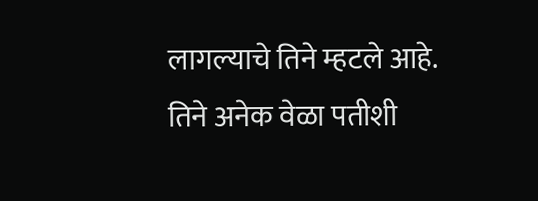लागल्याचे तिने म्हटले आहे. तिने अनेक वेळा पतीशी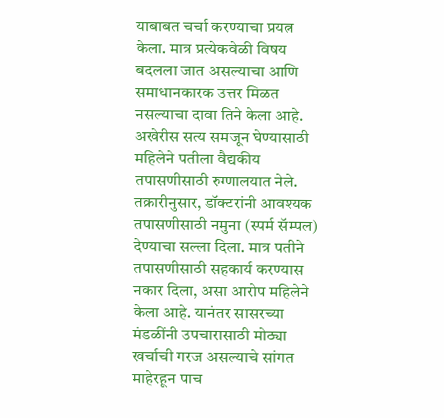याबाबत चर्चा करण्याचा प्रयत्न केला. मात्र प्रत्येकवेळी विषय बदलला जात असल्याचा आणि समाधानकारक उत्तर मिळत नसल्याचा दावा तिने केला आहे.
अखेरीस सत्य समजून घेण्यासाठी महिलेने पतीला वैद्यकीय तपासणीसाठी रुग्णालयात नेले. तक्रारीनुसार, डॉक्टरांनी आवश्यक तपासणीसाठी नमुना (स्पर्म सॅम्पल) देण्याचा सल्ला दिला. मात्र पतीने तपासणीसाठी सहकार्य करण्यास नकार दिला, असा आरोप महिलेने केला आहे. यानंतर सासरच्या मंडळींनी उपचारासाठी मोठ्या खर्चाची गरज असल्याचे सांगत माहेरहून पाच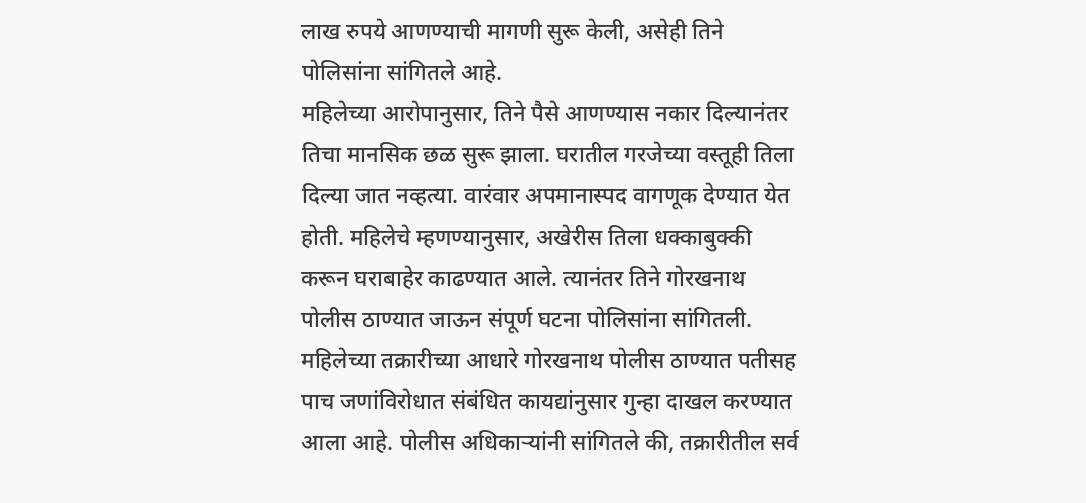लाख रुपये आणण्याची मागणी सुरू केली, असेही तिने पोलिसांना सांगितले आहे.
महिलेच्या आरोपानुसार, तिने पैसे आणण्यास नकार दिल्यानंतर तिचा मानसिक छळ सुरू झाला. घरातील गरजेच्या वस्तूही तिला दिल्या जात नव्हत्या. वारंवार अपमानास्पद वागणूक देण्यात येत होती. महिलेचे म्हणण्यानुसार, अखेरीस तिला धक्काबुक्की करून घराबाहेर काढण्यात आले. त्यानंतर तिने गोरखनाथ पोलीस ठाण्यात जाऊन संपूर्ण घटना पोलिसांना सांगितली.
महिलेच्या तक्रारीच्या आधारे गोरखनाथ पोलीस ठाण्यात पतीसह पाच जणांविरोधात संबंधित कायद्यांनुसार गुन्हा दाखल करण्यात आला आहे. पोलीस अधिकाऱ्यांनी सांगितले की, तक्रारीतील सर्व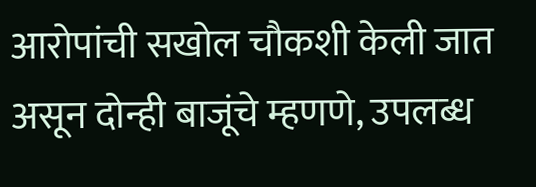आरोपांची सखोल चौकशी केली जात असून दोन्ही बाजूंचे म्हणणे, उपलब्ध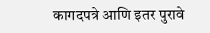कागदपत्रे आणि इतर पुरावे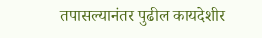तपासल्यानंतर पुढील कायदेशीर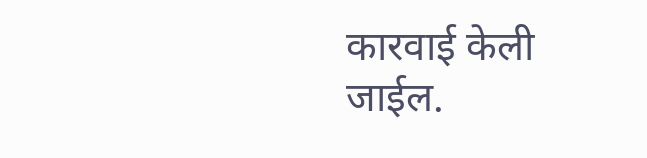कारवाई केली जाईल.